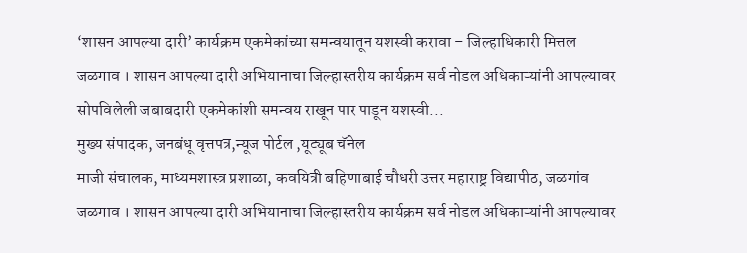‘शासन आपल्या दारी’ कार्यक्रम एकमेकांच्या समन्वयातून यशस्वी करावा – जिल्हाधिकारी मित्तल
जळगाव । शासन आपल्या दारी अभियानाचा जिल्हास्तरीय कार्यक्रम सर्व नोडल अधिकाऱ्यांनी आपल्यावर सोपविलेली जबाबदारी एकमेकांशी समन्वय राखून पार पाडून यशस्वी...
मुख्य संपादक, जनबंधू वृत्तपत्र,न्यूज पोर्टल ,यूट्यूब चॅनेल
माजी संचालक, माध्यमशास्त्र प्रशाळा, कवयित्री बहिणाबाई चौधरी उत्तर महाराष्ट्र विद्यापीठ, जळगांव
जळगाव । शासन आपल्या दारी अभियानाचा जिल्हास्तरीय कार्यक्रम सर्व नोडल अधिकाऱ्यांनी आपल्यावर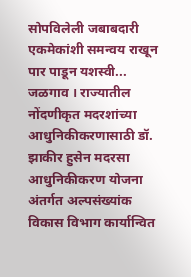सोपविलेली जबाबदारी एकमेकांशी समन्वय राखून पार पाडून यशस्वी...
जळगाव । राज्यातील नोंदणीकृत मदरशांच्या आधुनिकीकरणासाठी डॉ. झाकीर हुसेन मदरसा आधुनिकीकरण योजना अंतर्गत अल्पसंख्यांक विकास विभाग कार्यान्वित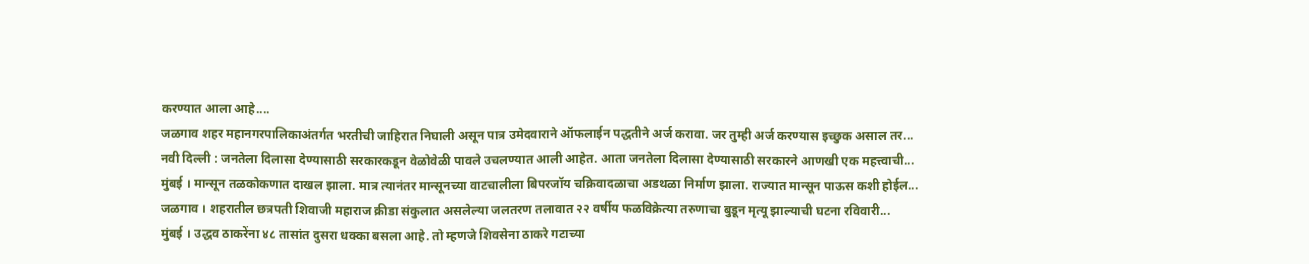करण्यात आला आहे....
जळगाव शहर महानगरपालिकाअंतर्गत भरतीची जाहिरात निघाली असून पात्र उमेदवाराने ऑफलाईन पद्धतीने अर्ज करावा. जर तुम्ही अर्ज करण्यास इच्छुक असाल तर...
नवी दिल्ली : जनतेला दिलासा देण्यासाठी सरकारकडून वेळोवेळी पावले उचलण्यात आली आहेत. आता जनतेला दिलासा देण्यासाठी सरकारने आणखी एक महत्त्वाची...
मुंबई । मान्सून तळकोकणात दाखल झाला. मात्र त्यानंतर मान्सूनच्या वाटचालीला बिपरजॉय चक्रिवादळाचा अडथळा निर्माण झाला. राज्यात मान्सून पाऊस कशी होईल...
जळगाव । शहरातील छत्रपती शिवाजी महाराज क्रीडा संकुलात असलेल्या जलतरण तलावात २२ वर्षीय फळविक्रेत्या तरुणाचा बुडून मृत्यू झाल्याची घटना रविवारी...
मुंबई । उद्धव ठाकरेंना ४८ तासांत दुसरा धक्का बसला आहे. तो म्हणजे शिवसेना ठाकरे गटाच्या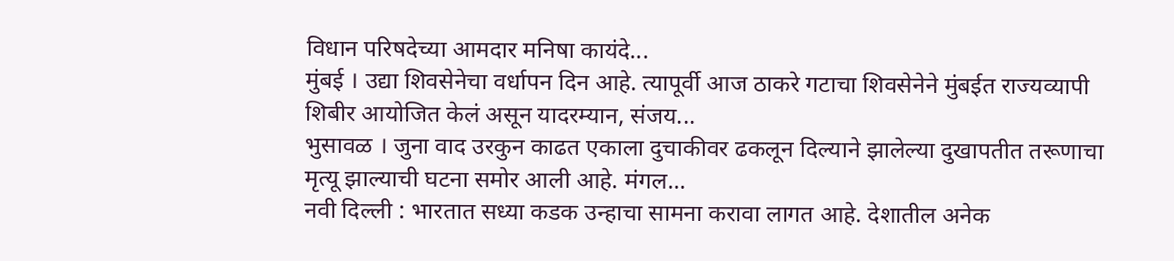विधान परिषदेच्या आमदार मनिषा कायंदे...
मुंबई । उद्या शिवसेनेचा वर्धापन दिन आहे. त्यापूर्वी आज ठाकरे गटाचा शिवसेनेने मुंबईत राज्यव्यापी शिबीर आयोजित केलं असून यादरम्यान, संजय...
भुसावळ । जुना वाद उरकुन काढत एकाला दुचाकीवर ढकलून दिल्याने झालेल्या दुखापतीत तरूणाचा मृत्यू झाल्याची घटना समोर आली आहे. मंगल...
नवी दिल्ली : भारतात सध्या कडक उन्हाचा सामना करावा लागत आहे. देशातील अनेक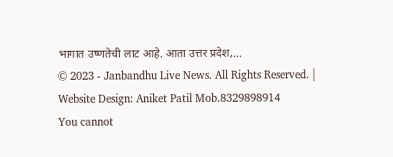भागात उष्णतेची लाट आहे. आता उत्तर प्रदेश,...
© 2023 - Janbandhu Live News. All Rights Reserved. | Website Design: Aniket Patil Mob.8329898914
You cannot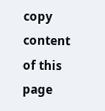copy content of this page